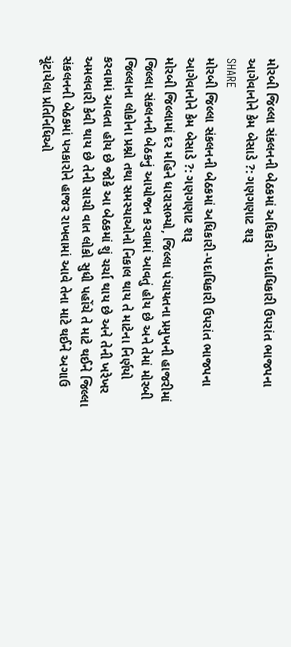મોરબી જિલ્લા સંકલનની બેઠકમાં અધિકારી-પદાધિકારી ઉપરાંત ભાજપના આગેવાનોને કેમ બેસાડે ?: ગણગણાટ શરૂ
SHARE
મોરબી જિલ્લા સંકલનની બેઠકમાં અધિકારી-પદાધિકારી ઉપરાંત ભાજપના આગેવાનોને કેમ બેસાડે ?: ગણગણાટ શરૂ
મોરબી જિલ્લામાં દર મહિને ધારાસભ્યો, જિલ્લા પંચાયતના પ્રમુખની હાજરીમાં જિલ્લા સંકલનની બેઠકનું આયોજન કરવામાં આવતું હોય છે અને તેમાં મોરબી જિલ્લાના લોકોના પ્રશ્નો તથા સમસ્યાઓનો નિકાલ થાય તે માટેના નિર્ણયો કરવામાં આવતા હોય છે જોકે આ બેઠકમાં શું ચર્ચા થાય છે અને તેની ખરેખર અમલવારી કેવી થાય છે તેની સાચી વાત લોકો સુધી પહોંચે તે માટે થઈને જિલ્લા સંકલનની બેઠકમાં પત્રકારોને હાજર રાખવામાં આવે તેના માટે થઈને અગાઉ ચૂંટાયેલા પ્રતિનિધિઓ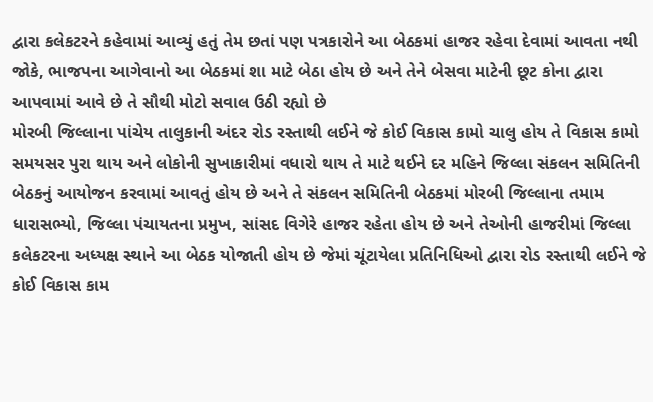દ્વારા કલેકટરને કહેવામાં આવ્યું હતું તેમ છતાં પણ પત્રકારોને આ બેઠકમાં હાજર રહેવા દેવામાં આવતા નથી જોકે, ભાજપના આગેવાનો આ બેઠકમાં શા માટે બેઠા હોય છે અને તેને બેસવા માટેની છૂટ કોના દ્વારા આપવામાં આવે છે તે સૌથી મોટો સવાલ ઉઠી રહ્યો છે
મોરબી જિલ્લાના પાંચેય તાલુકાની અંદર રોડ રસ્તાથી લઈને જે કોઈ વિકાસ કામો ચાલુ હોય તે વિકાસ કામો સમયસર પુરા થાય અને લોકોની સુખાકારીમાં વધારો થાય તે માટે થઈને દર મહિને જિલ્લા સંકલન સમિતિની બેઠકનું આયોજન કરવામાં આવતું હોય છે અને તે સંકલન સમિતિની બેઠકમાં મોરબી જિલ્લાના તમામ ધારાસભ્યો, જિલ્લા પંચાયતના પ્રમુખ, સાંસદ વિગેરે હાજર રહેતા હોય છે અને તેઓની હાજરીમાં જિલ્લા કલેકટરના અધ્યક્ષ સ્થાને આ બેઠક યોજાતી હોય છે જેમાં ચૂંટાયેલા પ્રતિનિધિઓ દ્વારા રોડ રસ્તાથી લઈને જે કોઈ વિકાસ કામ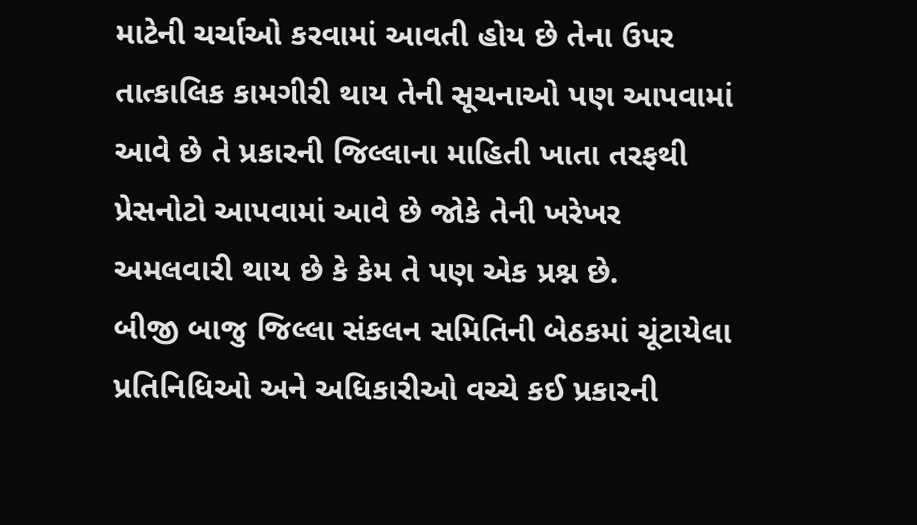માટેની ચર્ચાઓ કરવામાં આવતી હોય છે તેના ઉપર તાત્કાલિક કામગીરી થાય તેની સૂચનાઓ પણ આપવામાં આવે છે તે પ્રકારની જિલ્લાના માહિતી ખાતા તરફથી પ્રેસનોટો આપવામાં આવે છે જોકે તેની ખરેખર અમલવારી થાય છે કે કેમ તે પણ એક પ્રશ્ન છે.
બીજી બાજુ જિલ્લા સંકલન સમિતિની બેઠકમાં ચૂંટાયેલા પ્રતિનિધિઓ અને અધિકારીઓ વચ્ચે કઈ પ્રકારની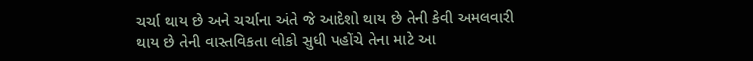ચર્ચા થાય છે અને ચર્ચાના અંતે જે આદેશો થાય છે તેની કેવી અમલવારી થાય છે તેની વાસ્તવિકતા લોકો સુધી પહોંચે તેના માટે આ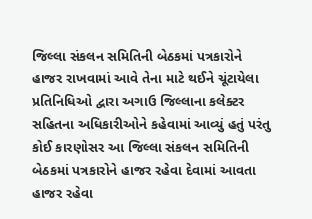જિલ્લા સંકલન સમિતિની બેઠકમાં પત્રકારોને હાજર રાખવામાં આવે તેના માટે થઈને ચૂંટાયેલા પ્રતિનિધિઓ દ્વારા અગાઉ જિલ્લાના કલેક્ટર સહિતના અધિકારીઓને કહેવામાં આવ્યું હતું પરંતુ કોઈ કારણોસર આ જિલ્લા સંકલન સમિતિની બેઠકમાં પત્રકારોને હાજર રહેવા દેવામાં આવતા હાજર રહેવા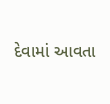દેવામાં આવતા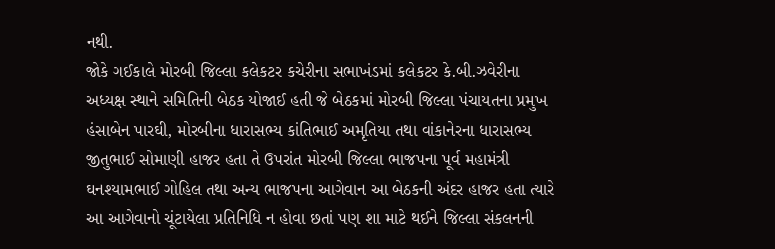નથી.
જોકે ગઈકાલે મોરબી જિલ્લા કલેકટર કચેરીના સભાખંડમાં કલેકટર કે.બી.ઝવેરીના અધ્યક્ષ સ્થાને સમિતિની બેઠક યોજાઈ હતી જે બેઠકમાં મોરબી જિલ્લા પંચાયતના પ્રમુખ હંસાબેન પારઘી, મોરબીના ધારાસભ્ય કાંતિભાઈ અમૃતિયા તથા વાંકાનેરના ધારાસભ્ય જીતુભાઈ સોમાણી હાજર હતા તે ઉપરાંત મોરબી જિલ્લા ભાજપના પૂર્વ મહામંત્રી ઘનશ્યામભાઈ ગોહિલ તથા અન્ય ભાજપના આગેવાન આ બેઠકની અંદર હાજર હતા ત્યારે આ આગેવાનો ચૂંટાયેલા પ્રતિનિધિ ન હોવા છતાં પણ શા માટે થઈને જિલ્લા સંકલનની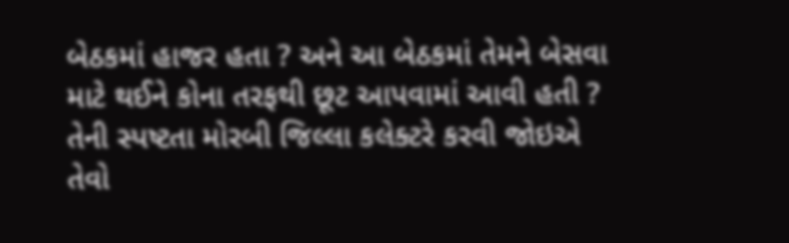બેઠકમાં હાજર હતા ? અને આ બેઠકમાં તેમને બેસવા માટે થઈને કોના તરફથી છૂટ આપવામાં આવી હતી ? તેની સ્પષ્ટતા મોરબી જિલ્લા કલેક્ટરે કરવી જોઇએ તેવો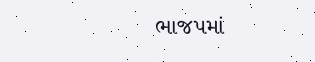ભાજપમાં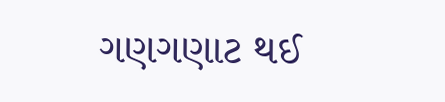ગણગણાટ થઈ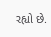રહ્યો છે.